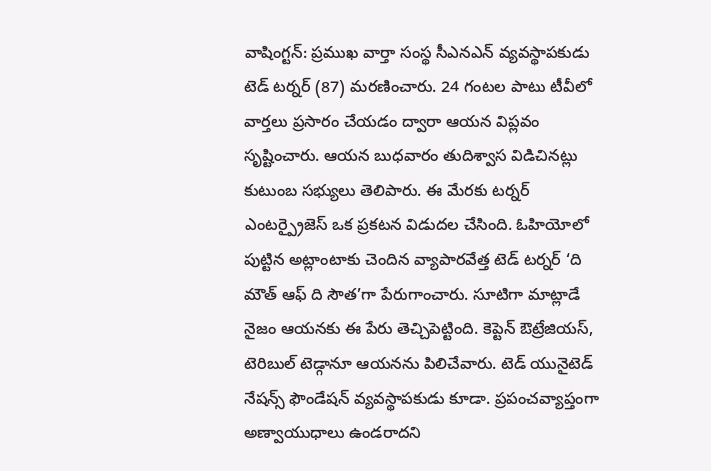వాషింగ్టన్: ప్రముఖ వార్తా సంస్థ సీఎనఎన్ వ్యవస్థాపకుడు టెడ్ టర్నర్ (87) మరణించారు. 24 గంటల పాటు టీవీలో వార్తలు ప్రసారం చేయడం ద్వారా ఆయన విప్లవం సృష్టించారు. ఆయన బుధవారం తుదిశ్వాస విడిచినట్లు కుటుంబ సభ్యులు తెలిపారు. ఈ మేరకు టర్నర్ ఎంటర్ప్రైజెస్ ఒక ప్రకటన విడుదల చేసింది. ఓహియోలో పుట్టిన అట్లాంటాకు చెందిన వ్యాపారవేత్త టెడ్ టర్నర్ ‘ది మౌత్ ఆఫ్ ది సౌత’గా పేరుగాంచారు. సూటిగా మాట్లాడే నైజం ఆయనకు ఈ పేరు తెచ్చిపెట్టింది. కెప్టెన్ ఔట్రేజియస్, టెరిబుల్ టెడ్గానూ ఆయనను పిలిచేవారు. టెడ్ యునైటెడ్ నేషన్స్ ఫౌండేషన్ వ్యవస్థాపకుడు కూడా. ప్రపంచవ్యాప్తంగా అణ్వాయుధాలు ఉండరాదని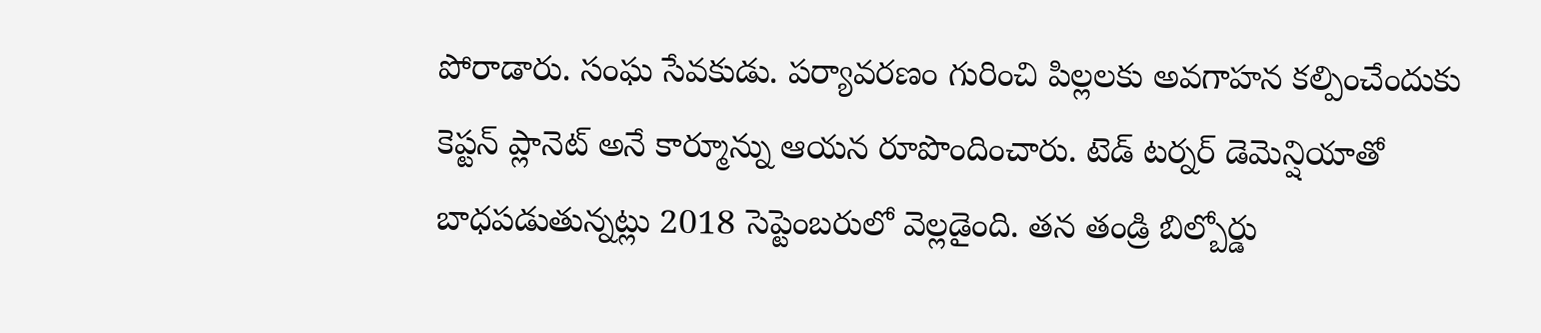పోరాడారు. సంఘ సేవకుడు. పర్యావరణం గురించి పిల్లలకు అవగాహన కల్పించేందుకు కెప్టన్ ప్లానెట్ అనే కార్మూన్ను ఆయన రూపొందించారు. టెడ్ టర్నర్ డెమెన్షియాతో బాధపడుతున్నట్లు 2018 సెప్టెంబరులో వెల్లడైంది. తన తండ్రి బిల్బోర్డు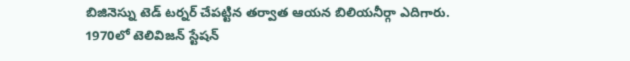బిజినెస్ను టెడ్ టర్నర్ చేపట్టిన తర్వాత ఆయన బిలియనీర్గా ఎదిగారు. 1970లో టెలివిజన్ స్టేషన్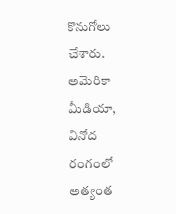కొనుగోలు చేశారు. అమెరికా మీడియా, వినోద రంగంలో అత్యంత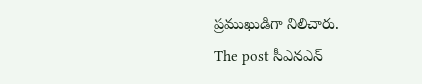ప్రముఖుడిగా నిలిచారు.
The post సీఎనఎన్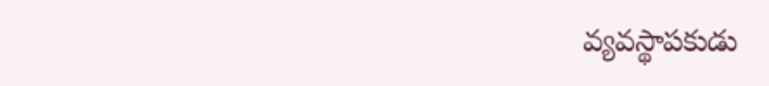వ్యవస్థాపకుడు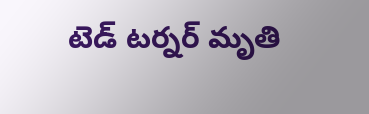టెడ్ టర్నర్ మృతి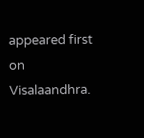appeared first on Visalaandhra.